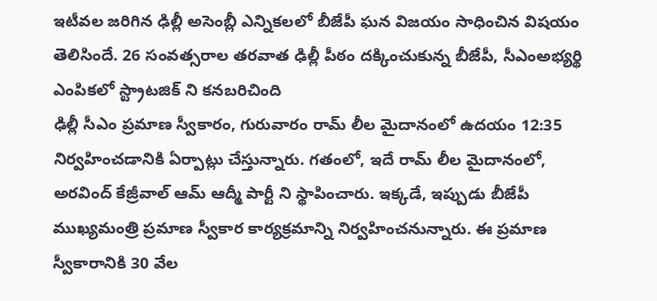ఇటీవల జరిగిన ఢిల్లీ అసెంబ్లీ ఎన్నికలలో బీజేపీ ఘన విజయం సాధించిన విషయం తెలిసిందే. 26 సంవత్సరాల తరవాత ఢిల్లీ పీఠం దక్కించుకున్న బీజేపీ, సీఎంఅభ్యర్థి ఎంపికలో స్ట్రాటజిక్ ని కనబరిచింది
ఢిల్లీ సీఎం ప్రమాణ స్వీకారం, గురువారం రామ్ లీల మైదానంలో ఉదయం 12:35 నిర్వహించడానికి ఏర్పాట్లు చేస్తున్నారు. గతంలో, ఇదే రామ్ లీల మైదానంలో, అరవింద్ కేజ్రీవాల్ ఆమ్ ఆద్మీ పార్టీ ని స్థాపించారు. ఇక్కడే, ఇప్పుడు బీజేపీ ముఖ్యమంత్రి ప్రమాణ స్వీకార కార్యక్రమాన్ని నిర్వహించనున్నారు. ఈ ప్రమాణ స్వీకారానికి 30 వేల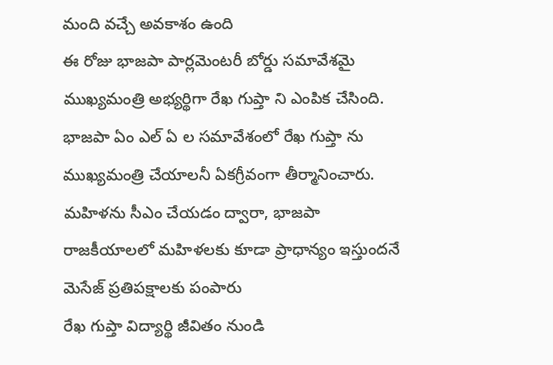మంది వచ్చే అవకాశం ఉంది
ఈ రోజు భాజపా పార్లమెంటరీ బోర్డు సమావేశమై ముఖ్యమంత్రి అభ్యర్థిగా రేఖ గుప్తా ని ఎంపిక చేసింది. భాజపా ఏం ఎల్ ఏ ల సమావేశంలో రేఖ గుప్తా ను ముఖ్యమంత్రి చేయాలనీ ఏకగ్రీవంగా తీర్మానించారు. మహిళను సీఎం చేయడం ద్వారా, భాజపా రాజకీయాలలో మహిళలకు కూడా ప్రాధాన్యం ఇస్తుందనే మెసేజ్ ప్రతిపక్షాలకు పంపారు
రేఖ గుప్తా విద్యార్థి జీవితం నుండి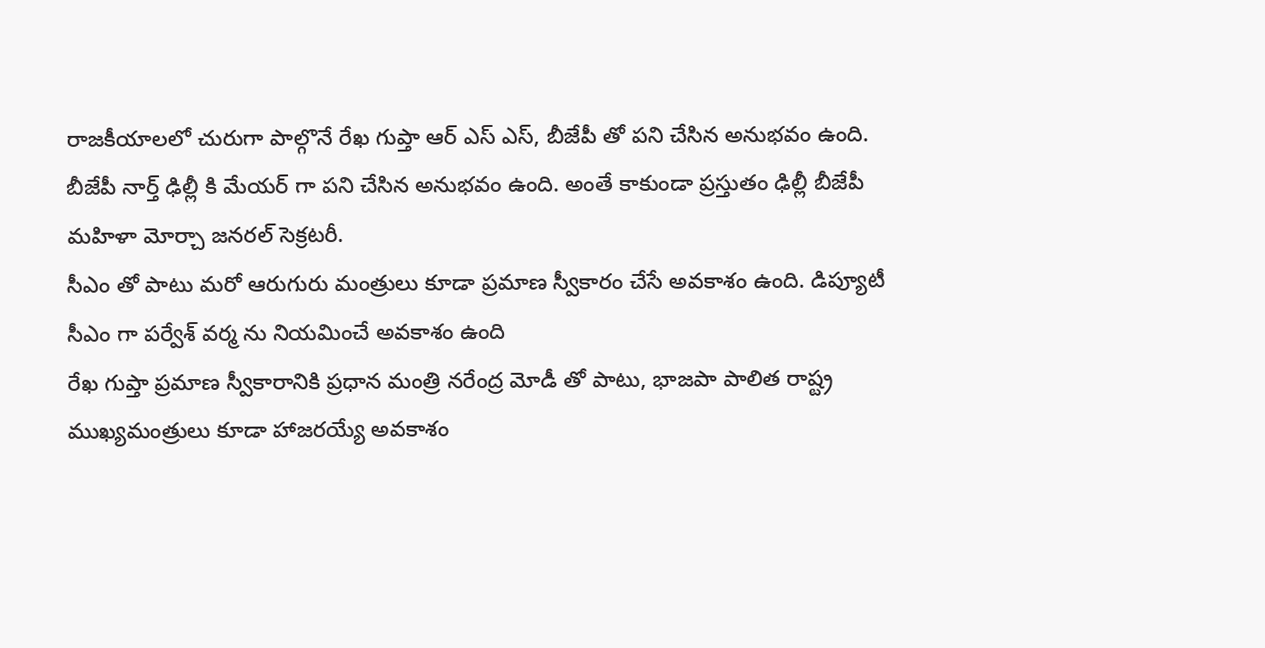రాజకీయాలలో చురుగా పాల్గొనే రేఖ గుప్తా ఆర్ ఎస్ ఎస్, బీజేపీ తో పని చేసిన అనుభవం ఉంది. బీజేపీ నార్త్ ఢిల్లీ కి మేయర్ గా పని చేసిన అనుభవం ఉంది. అంతే కాకుండా ప్రస్తుతం ఢిల్లీ బీజేపీ మహిళా మోర్చా జనరల్ సెక్రటరీ.
సీఎం తో పాటు మరో ఆరుగురు మంత్రులు కూడా ప్రమాణ స్వీకారం చేసే అవకాశం ఉంది. డిప్యూటీ సీఎం గా పర్వేశ్ వర్మ ను నియమించే అవకాశం ఉంది
రేఖ గుప్తా ప్రమాణ స్వీకారానికి ప్రధాన మంత్రి నరేంద్ర మోడీ తో పాటు, భాజపా పాలిత రాష్ట్ర ముఖ్యమంత్రులు కూడా హాజరయ్యే అవకాశం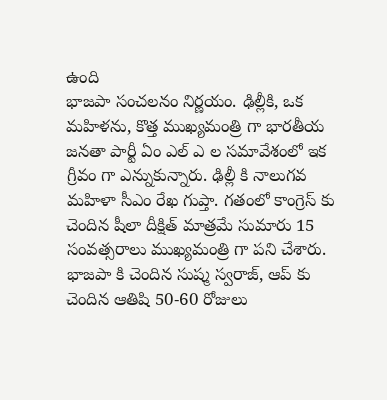ఉంది
భాజపా సంచలనం నిర్ణయం. ఢిల్లీకి, ఒక మహిళను, కొత్త ముఖ్యమంత్రి గా భారతీయ జనతా పార్టీ ఏం ఎల్ ఎ ల సమావేశంలో ఇక గ్రీవం గా ఎన్నుకున్నారు. ఢిల్లీ కి నాలుగవ మహిళా సీఎం రేఖ గుప్తా. గతంలో కాంగ్రెస్ కు చెందిన షీలా దీక్షిత్ మాత్రమే సుమారు 15 సంవత్సరాలు ముఖ్యమంత్రి గా పని చేశారు. భాజపా కి చెందిన సుష్మ స్వరాజ్, ఆప్ కు చెందిన ఆతిషి 50-60 రోజులు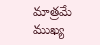మాత్రమే ముఖ్య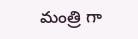మంత్రి గా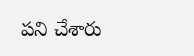పని చేశారు